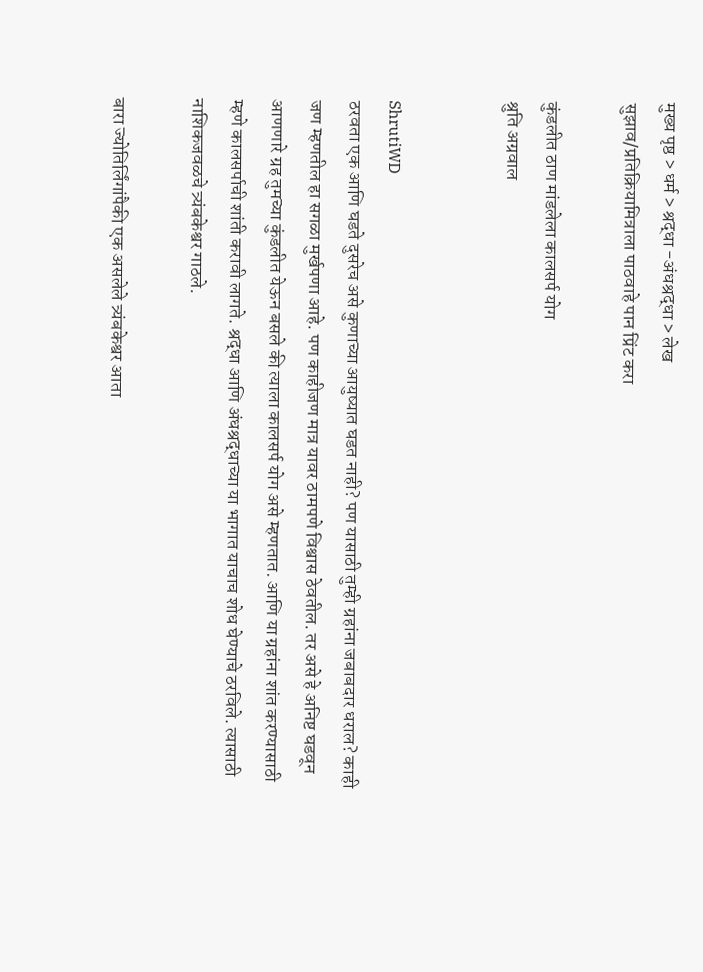मुख्य पृष्ठ > धर्म > श्रद्धा -अंधश्रद्धा > लेख
सुझाव/प्रतिक्रियामित्राला पाठवाहे पान प्रिंट करा

कुंडलीत ठाण मांडलेला कालसर्प योग
श्रुति अग्रवाल


ShrutiWD
ठरवता एक आणि घडते दुसरेच असे कुणाच्या आयुष्यात घडत नाही? पण यासाठी तुम्ही ग्रहांना जबाबदार धराल? काही जण म्हणतील हा सगळा मुर्खपणा आहे. पण काहीजण मात्र यावर ठामपणे विश्वास ठेवतील. तर असे हे अनिष्ट घडवून आणणारे ग्रह तुमच्या कुंडलीत येऊन बसले की त्याला कालसर्प योग असे म्हणतात. आणि या ग्रहांना शांत करण्यासाठी म्हणे कालसर्पाची शांती करावी लागते. श्रद्धा आणि अंधश्रद्धाच्या या भागात याचाच शोध घेण्याचे ठरविले. त्यासाठी नाशिकजवळचे त्र्यंबकेश्वर गाठले.

बारा ज्योतिर्लिंगांपैकी एक असलेले त्र्यंबकेश्वर आता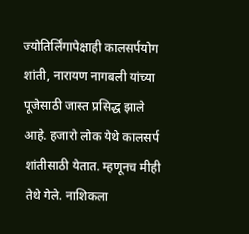ज्योतिर्लिंगापेक्षाही कालसर्पयोग शांती, नारायण नागबली यांच्या पूजेसाठी जास्त प्रसिद्ध झाले आहे. हजारो लोक येथे कालसर्प शांतीसाठी येतात. म्हणूनच मीही तेथे गेले. नाशिकला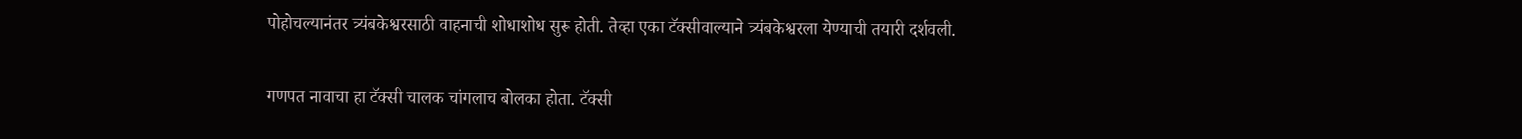पोहोचल्यानंतर त्र्यंबकेश्वरसाठी वाहनाची शोधाशोध सुरू होती. तेव्हा एका टॅक्सीवाल्याने त्र्यंबकेश्वरला येण्याची तयारी दर्शवली.

गणपत नावाचा हा टॅक्सी चालक चांगलाच बोलका होता. टॅक्सी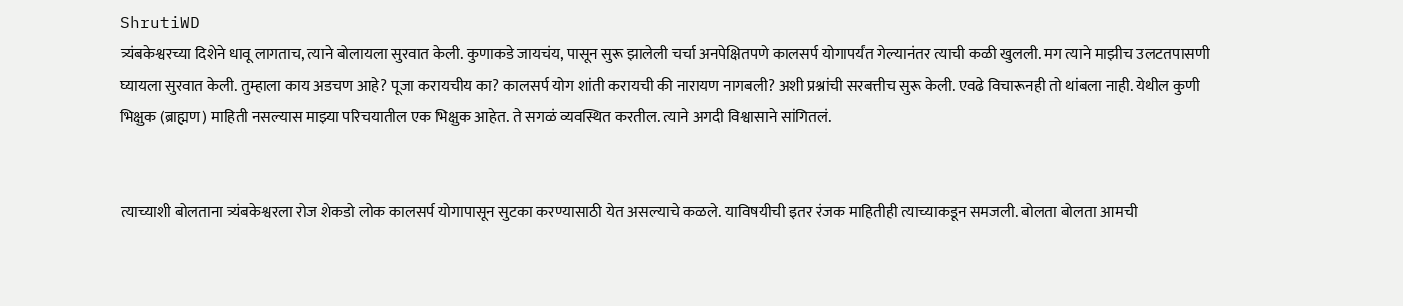ShrutiWD
त्र्यंबकेश्वरच्या दिशेने धावू लागताच, त्याने बोलायला सुरवात केली. कुणाकडे जायचंय, पासून सुरू झालेली चर्चा अनपेक्षितपणे कालसर्प योगापर्यंत गेल्यानंतर त्याची कळी खुलली. मग त्याने माझीच उलटतपासणी घ्यायला सुरवात केली. तुम्हाला काय अडचण आहे? पूजा करायचीय का? कालसर्प योग शांती करायची की नारायण नागबली? अशी प्रश्नांची सरबत्तीच सुरू केली. एवढे विचारूनही तो थांबला नाही. येथील कुणी भिक्षुक (ब्राह्मण) माहिती नसल्यास माझ्या परिचयातील एक भिक्षुक आहेत. ते सगळं व्यवस्थित करतील. त्याने अगदी विश्वासाने सांगितलं.


त्याच्याशी बोलताना त्र्यंबकेश्वरला रोज शेकडो लोक कालसर्प योगापासून सुटका करण्यासाठी येत असल्याचे कळले. याविषयीची इतर रंजक माहितीही त्याच्याकडून समजली. बोलता बोलता आमची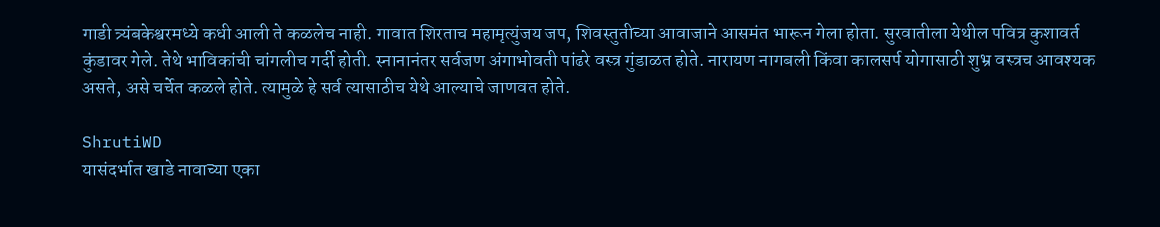गाडी त्र्यंबकेश्वरमध्ये कधी आली ते कळलेच नाही. गावात शिरताच महामृत्युंजय जप, शिवस्तुतीच्या आवाजाने आसमंत भारून गेला होता. सुरवातीला येथील पवित्र कुशावर्त कुंडावर गेले. तेथे भाविकांची चांगलीच गर्दी होती. स्नानानंतर सर्वजण अंगाभोवती पांढरे वस्त्र गुंडाळत होते. नारायण नागबली किंवा कालसर्प योगासाठी शुभ्र वस्त्रच आवश्यक असते, असे चर्चेत कळले होते. त्यामुळे हे सर्व त्यासाठीच येथे आल्याचे जाणवत होते.

ShrutiWD
यासंदर्भात खाडे नावाच्या एका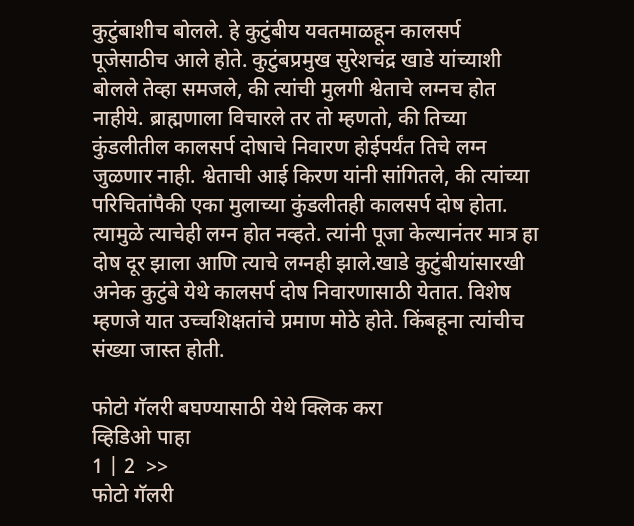कुटुंबाशीच बोलले. हे कुटुंबीय यवतमाळहून कालसर्प पूजेसाठीच आले होते. कुटुंबप्रमुख सुरेशचंद्र खाडे यांच्याशी बोलले तेव्हा समजले, की त्यांची मुलगी श्वेताचे लग्नच होत नाहीये. ब्राह्मणाला विचारले तर तो म्हणतो, की तिच्या कुंडलीतील कालसर्प दोषाचे निवारण होईपर्यंत तिचे लग्न जुळणार नाही. श्वेताची आई किरण यांनी सांगितले, की त्यांच्या परिचितांपैकी एका मुलाच्या कुंडलीतही कालसर्प दोष होता. त्यामुळे त्याचेही लग्न होत नव्हते. त्यांनी पूजा केल्यानंतर मात्र हा दोष दूर झाला आणि त्याचे लग्नही झाले.खाडे कुटुंबीयांसारखी अनेक कुटुंबे येथे कालसर्प दोष निवारणासाठी येतात. विशेष म्हणजे यात उच्चशिक्षतांचे प्रमाण मोठे होते. किंबहूना त्यांचीच संख्या जास्त होती.

फोटो गॅलरी बघण्यासाठी येथे क्लिक करा
व्हिडिओ पाहा
1 | 2  >>
फोटो गॅलरी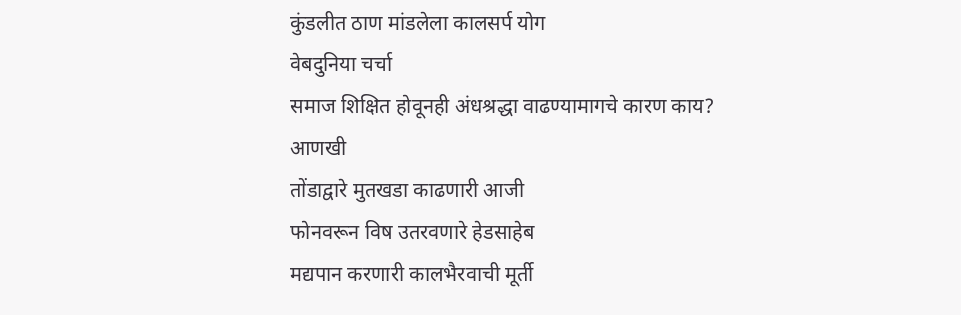कुंडलीत ठाण मांडलेला कालसर्प योग
वेबदुनिया चर्चा
समाज शिक्षित होवूनही अंधश्रद्धा वाढण्यामागचे कारण काय?
आणखी
तोंडाद्वारे मुतखडा काढणारी आजी
फोनवरून विष उतरवणारे हेडसाहेब
मद्यपान करणारी कालभैरवाची मूर्ती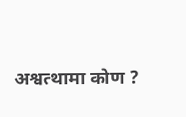अश्वत्थामा कोण ?